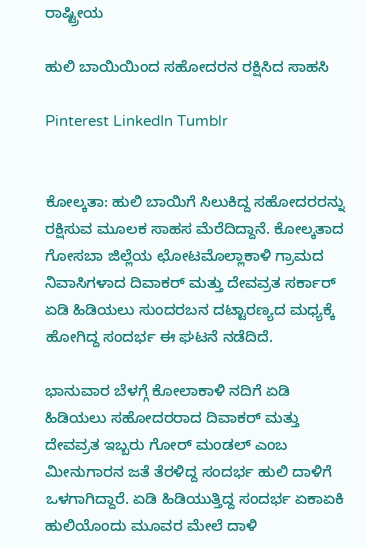ರಾಷ್ಟ್ರೀಯ

ಹುಲಿ ಬಾಯಿಯಿಂದ ಸಹೋದರನ ರಕ್ಷಿಸಿದ ಸಾಹಸಿ

Pinterest LinkedIn Tumblr


ಕೋಲ್ಕತಾ: ಹುಲಿ ಬಾಯಿಗೆ ಸಿಲುಕಿದ್ದ ಸಹೋದರರನ್ನು ರಕ್ಷಿಸುವ ಮೂಲಕ ಸಾಹಸ ಮೆರೆದಿದ್ದಾನೆ. ಕೋಲ್ಕತಾದ ಗೋಸಬಾ ಜಿಲ್ಲೆಯ ಛೋಟಮೊಲ್ಲಾಕಾಳಿ ಗ್ರಾಮದ ನಿವಾಸಿಗಳಾದ ದಿವಾಕರ್‌ ಮತ್ತು ದೇವವ್ರತ ಸರ್ಕಾರ್‌ ಏಡಿ ಹಿಡಿಯಲು ಸುಂದರಬನ ದಟ್ಟಾರಣ್ಯದ ಮಧ್ಯಕ್ಕೆ ಹೋಗಿದ್ದ ಸಂದರ್ಭ ಈ ಘಟನೆ ನಡೆದಿದೆ.

ಭಾನುವಾರ ಬೆಳಗ್ಗೆ ಕೋಲಾಕಾಳಿ ನದಿಗೆ ಏಡಿ ಹಿಡಿಯಲು ಸಹೋದರರಾದ ದಿವಾಕರ್‌ ಮತ್ತು ದೇವವ್ರತ ಇಬ್ಬರು ಗೋರ್‌ ಮಂಡಲ್‌ ಎಂಬ ಮೀನುಗಾರನ ಜತೆ ತೆರಳಿದ್ದ ಸಂದರ್ಭ ಹುಲಿ ದಾಳಿಗೆ ಒಳಗಾಗಿದ್ದಾರೆ. ಏಡಿ ಹಿಡಿಯುತ್ತಿದ್ದ ಸಂದರ್ಭ ಏಕಾಏಕಿ ಹುಲಿಯೊಂದು ಮೂವರ ಮೇಲೆ ದಾಳಿ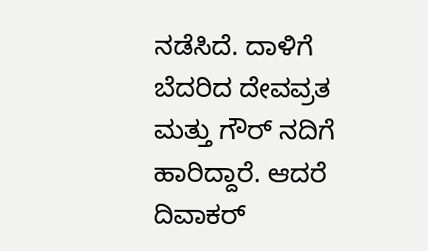ನಡೆಸಿದೆ. ದಾಳಿಗೆ ಬೆದರಿದ ದೇವವ್ರತ ಮತ್ತು ಗೌರ್‌ ನದಿಗೆ ಹಾರಿದ್ದಾರೆ. ಆದರೆ ದಿವಾಕರ್‌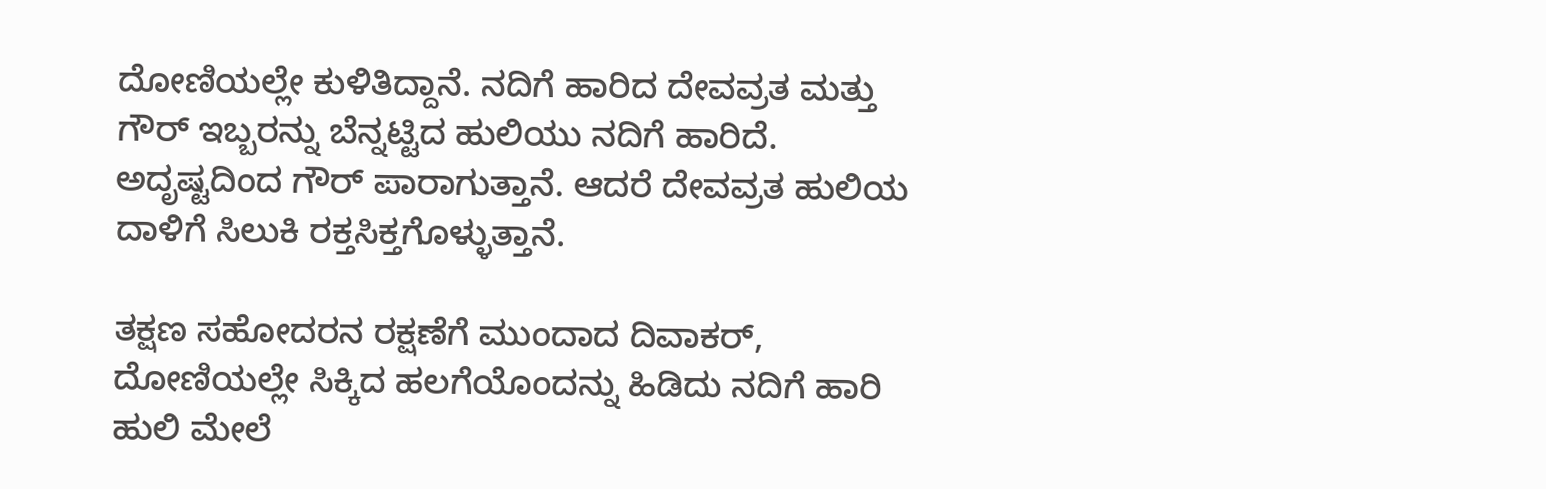ದೋಣಿಯಲ್ಲೇ ಕುಳಿತಿದ್ದಾನೆ. ನದಿಗೆ ಹಾರಿದ ದೇವವ್ರತ ಮತ್ತು ಗೌರ್‌ ಇಬ್ಬರನ್ನು ಬೆನ್ನಟ್ಟಿದ ಹುಲಿಯು ನದಿಗೆ ಹಾರಿದೆ. ಅದೃಷ್ಟದಿಂದ ಗೌರ್‌ ಪಾರಾಗುತ್ತಾನೆ. ಆದರೆ ದೇವವ್ರತ ಹುಲಿಯ ದಾಳಿಗೆ ಸಿಲುಕಿ ರಕ್ತಸಿಕ್ತಗೊಳ್ಳುತ್ತಾನೆ.

ತಕ್ಷಣ ಸಹೋದರನ ರಕ್ಷಣೆಗೆ ಮುಂದಾದ ದಿವಾಕರ್‌, ದೋಣಿಯಲ್ಲೇ ಸಿಕ್ಕಿದ ಹಲಗೆಯೊಂದನ್ನು ಹಿಡಿದು ನದಿಗೆ ಹಾರಿ ಹುಲಿ ಮೇಲೆ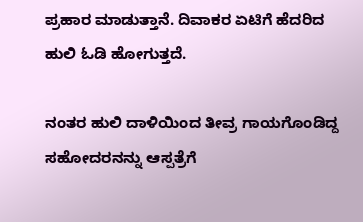ಪ್ರಹಾರ ಮಾಡುತ್ತಾನೆ. ದಿವಾಕರ ಏಟಿಗೆ ಹೆದರಿದ ಹುಲಿ ಓಡಿ ಹೋಗುತ್ತದೆ.

ನಂತರ ಹುಲಿ ದಾಳಿಯಿಂದ ತೀವ್ರ ಗಾಯಗೊಂಡಿದ್ದ ಸಹೋದರನನ್ನು ಆಸ್ಪತ್ರೆಗೆ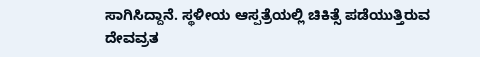ಸಾಗಿಸಿದ್ದಾನೆ. ಸ್ಥಳೀಯ ಆಸ್ಪತ್ರೆಯಲ್ಲಿ ಚಿಕಿತ್ಸೆ ಪಡೆಯುತ್ತಿರುವ ದೇವವ್ರತ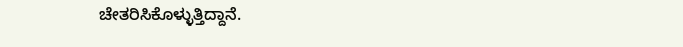ಚೇತರಿಸಿಕೊಳ್ಳುತ್ತಿದ್ದಾನೆ.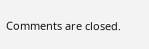Comments are closed.